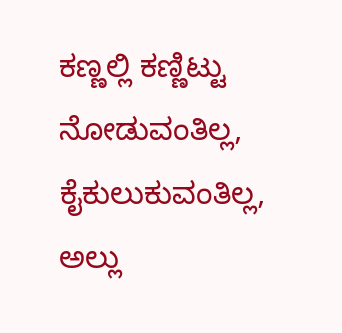ಕಣ್ಣಲ್ಲಿ ಕಣ್ಣಿಟ್ಟು ನೋಡುವಂತಿಲ್ಲ, ಕೈಕುಲುಕುವಂತಿಲ್ಲ, ಅಲ್ಲು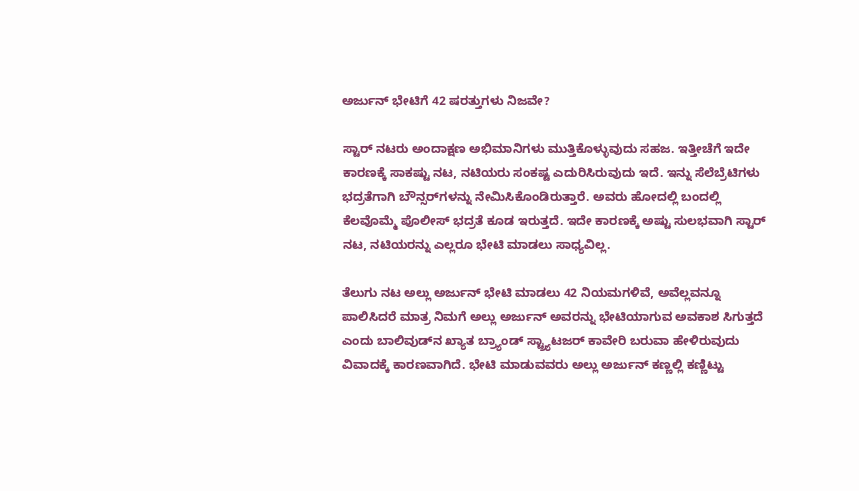ಅರ್ಜುನ್ ಭೇಟಿಗೆ 42 ಷರತ್ತುಗಳು ನಿಜವೇ?

ಸ್ಟಾರ್ ನಟರು ಅಂದಾಕ್ಷಣ ಅಭಿಮಾನಿಗಳು ಮುತ್ತಿಕೊಳ್ಳುವುದು ಸಹಜ. ಇತ್ತೀಚೆಗೆ ಇದೇ ಕಾರಣಕ್ಕೆ ಸಾಕಷ್ಟು ನಟ, ನಟಿಯರು ಸಂಕಷ್ಟ ಎದುರಿಸಿರುವುದು ಇದೆ. ಇನ್ನು ಸೆಲೆಬ್ರೆಟಿಗಳು ಭದ್ರತೆಗಾಗಿ ಬೌನ್ಸರ್‌ಗಳನ್ನು ನೇಮಿಸಿಕೊಂಡಿರುತ್ತಾರೆ. ಅವರು ಹೋದಲ್ಲಿ ಬಂದಲ್ಲಿ ಕೆಲವೊಮ್ಮೆ ಪೊಲೀಸ್ ಭದ್ರತೆ ಕೂಡ ಇರುತ್ತದೆ. ಇದೇ ಕಾರಣಕ್ಕೆ ಅಷ್ಟು ಸುಲಭವಾಗಿ ಸ್ಟಾರ್ ನಟ, ನಟಿಯರನ್ನು ಎಲ್ಲರೂ ಭೇಟಿ ಮಾಡಲು ಸಾಧ್ಯವಿಲ್ಲ.

ತೆಲುಗು ನಟ ಅಲ್ಲು ಅರ್ಜುನ್ ಭೇಟಿ ಮಾಡಲು 42 ನಿಯಮಗಳಿವೆ, ಅವೆಲ್ಲವನ್ನೂ ಪಾಲಿಸಿದರೆ ಮಾತ್ರ ನಿಮಗೆ ಅಲ್ಲು ಅರ್ಜುನ್ ಅವರನ್ನು ಭೇಟಿಯಾಗುವ ಅವಕಾಶ ಸಿಗುತ್ತದೆ ಎಂದು ಬಾಲಿವುಡ್‌ನ ಖ್ಯಾತ ಬ್ರ್ಯಾಂಡ್ ಸ್ಟ್ರ್ಯಾಟಜರ್ ಕಾವೇರಿ ಬರುವಾ ಹೇಳಿರುವುದು ವಿವಾದಕ್ಕೆ ಕಾರಣವಾಗಿದೆ. ಭೇಟಿ ಮಾಡುವವರು ಅಲ್ಲು ಅರ್ಜುನ್ ಕಣ್ಣಲ್ಲಿ ಕಣ್ಣಿಟ್ಟು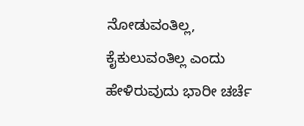ನೋಡುವಂತಿಲ್ಲ, ಕೈಕುಲುವಂತಿಲ್ಲ ಎಂದು ಹೇಳಿರುವುದು ಭಾರೀ ಚರ್ಚೆ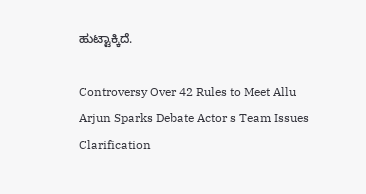ಹುಟ್ಟಾಕ್ಕಿದೆ.

Controversy Over 42 Rules to Meet Allu Arjun Sparks Debate Actor s Team Issues Clarification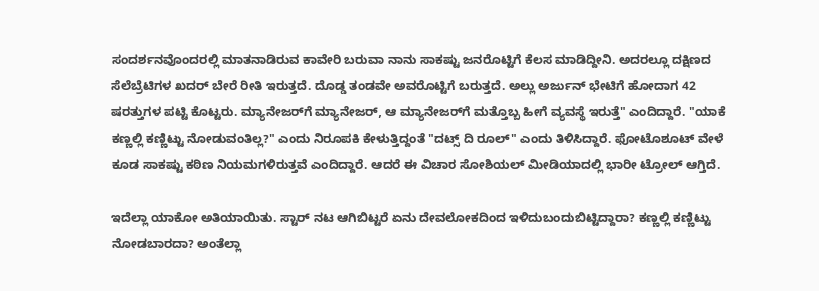ಸಂದರ್ಶನವೊಂದರಲ್ಲಿ ಮಾತನಾಡಿರುವ ಕಾವೇರಿ ಬರುವಾ ನಾನು ಸಾಕಷ್ಟು ಜನರೊಟ್ಟಿಗೆ ಕೆಲಸ ಮಾಡಿದ್ದೀನಿ. ಅದರಲ್ಲೂ ದಕ್ಷಿಣದ ಸೆಲೆಬ್ರೆಟಿಗಳ ಖದರ್ ಬೇರೆ ರೀತಿ ಇರುತ್ತದೆ. ದೊಡ್ಡ ತಂಡವೇ ಅವರೊಟ್ಟಿಗೆ ಬರುತ್ತದೆ. ಅಲ್ಲು ಅರ್ಜುನ್‌ ಭೇಟಿಗೆ ಹೋದಾಗ 42 ಷರತ್ತುಗಳ ಪಟ್ಟಿ ಕೊಟ್ಟರು. ಮ್ಯಾನೇಜರ್‌ಗೆ ಮ್ಯಾನೇಜರ್‌, ಆ ಮ್ಯಾನೇಜರ್‌ಗೆ ಮತ್ತೊಬ್ಬ ಹೀಗೆ ವ್ಯವಸ್ಥೆ ಇರುತ್ತೆ" ಎಂದಿದ್ದಾರೆ. "ಯಾಕೆ ಕಣ್ಣಲ್ಲಿ ಕಣ್ಣಿಟ್ಟು ನೋಡುವಂತಿಲ್ಲ?" ಎಂದು ನಿರೂಪಕಿ ಕೇಳುತ್ತಿದ್ದಂತೆ "ದಟ್ಸ್‌ ದಿ ರೂಲ್" ಎಂದು ತಿಳಿಸಿದ್ದಾರೆ. ಫೋಟೊಶೂಟ್ ವೇಳೆ ಕೂಡ ಸಾಕಷ್ಟು ಕಠಿಣ ನಿಯಮಗಳಿರುತ್ತವೆ ಎಂದಿದ್ದಾರೆ. ಆದರೆ ಈ ವಿಚಾರ ಸೋಶಿಯಲ್ ಮೀಡಿಯಾದಲ್ಲಿ ಭಾರೀ ಟ್ರೋಲ್ ಆಗ್ತಿದೆ.

ಇದೆಲ್ಲಾ ಯಾಕೋ ಅತಿಯಾಯಿತು. ಸ್ಟಾರ್ ನಟ ಆಗಿಬಿಟ್ಟರೆ ಏನು ದೇವಲೋಕದಿಂದ ಇಳಿದುಬಂದುಬಿಟ್ಟಿದ್ದಾರಾ? ಕಣ್ಣಲ್ಲಿ ಕಣ್ಣಿಟ್ಟು ನೋಡಬಾರದಾ? ಅಂತೆಲ್ಲಾ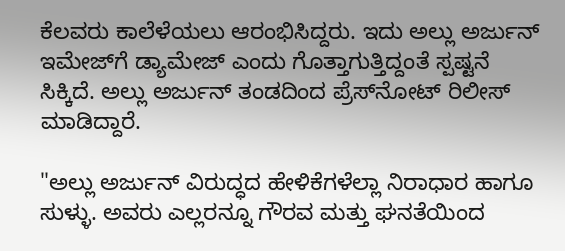ಕೆಲವರು ಕಾಲೆಳೆಯಲು ಆರಂಭಿಸಿದ್ದರು. ಇದು ಅಲ್ಲು ಅರ್ಜುನ್ ಇಮೇಜ್‌ಗೆ ಡ್ಯಾಮೇಜ್ ಎಂದು ಗೊತ್ತಾಗುತ್ತಿದ್ದಂತೆ ಸ್ಪಷ್ಟನೆ ಸಿಕ್ಕಿದೆ. ಅಲ್ಲು ಅರ್ಜುನ್ ತಂಡದಿಂದ ಪ್ರೆಸ್‌ನೋಟ್ ರಿಲೀಸ್ ಮಾಡಿದ್ದಾರೆ.

"ಅಲ್ಲು ಅರ್ಜುನ್ ವಿರುದ್ಧದ ಹೇಳಿಕೆಗಳೆಲ್ಲಾ ನಿರಾಧಾರ ಹಾಗೂ ಸುಳ್ಳು. ಅವರು ಎಲ್ಲರನ್ನೂ ಗೌರವ ಮತ್ತು ಘನತೆಯಿಂದ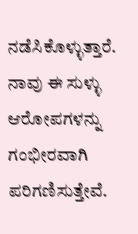ನಡೆಸಿಕೊಳ್ಳುತ್ತಾರೆ. ನಾವು ಈ ಸುಳ್ಳು ಆರೋಪಗಳನ್ನು ಗಂಭೀರವಾಗಿ ಪರಿಗಣಿಸುತ್ತೇವೆ.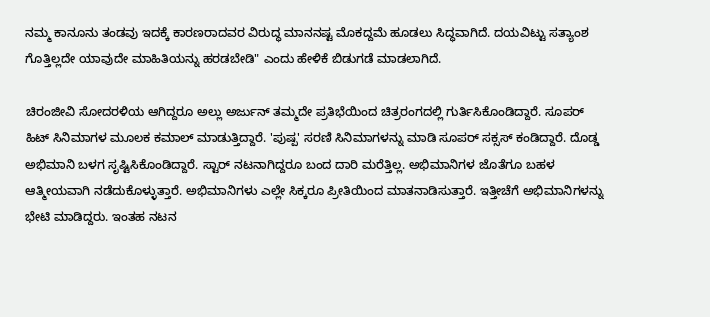ನಮ್ಮ ಕಾನೂನು ತಂಡವು ಇದಕ್ಕೆ ಕಾರಣರಾದವರ ವಿರುದ್ಧ ಮಾನನಷ್ಟ ಮೊಕದ್ದಮೆ ಹೂಡಲು ಸಿದ್ಧವಾಗಿದೆ. ದಯವಿಟ್ಟು ಸತ್ಯಾಂಶ ಗೊತ್ತಿಲ್ಲದೇ ಯಾವುದೇ ಮಾಹಿತಿಯನ್ನು ಹರಡಬೇಡಿ" ಎಂದು ಹೇಳಿಕೆ ಬಿಡುಗಡೆ ಮಾಡಲಾಗಿದೆ.

ಚಿರಂಜೀವಿ ಸೋದರಳಿಯ ಆಗಿದ್ದರೂ ಅಲ್ಲು ಅರ್ಜುನ್ ತಮ್ಮದೇ ಪ್ರತಿಭೆಯಿಂದ ಚಿತ್ರರಂಗದಲ್ಲಿ ಗುರ್ತಿಸಿಕೊಂಡಿದ್ದಾರೆ. ಸೂಪರ್ ಹಿಟ್ ಸಿನಿಮಾಗಳ ಮೂಲಕ ಕಮಾಲ್ ಮಾಡುತ್ತಿದ್ದಾರೆ. 'ಪುಷ್ಪ' ಸರಣಿ ಸಿನಿಮಾಗಳನ್ನು ಮಾಡಿ ಸೂಪರ್ ಸಕ್ಸಸ್ ಕಂಡಿದ್ದಾರೆ. ದೊಡ್ಡ ಅಭಿಮಾನಿ ಬಳಗ ಸೃಷ್ಟಿಸಿಕೊಂಡಿದ್ದಾರೆ. ಸ್ಟಾರ್ ನಟನಾಗಿದ್ದರೂ ಬಂದ ದಾರಿ ಮರೆತ್ತಿಲ್ಲ. ಅಭಿಮಾನಿಗಳ ಜೊತೆಗೂ ಬಹಳ ಆತ್ಮೀಯವಾಗಿ ನಡೆದುಕೊಳ್ಳುತ್ತಾರೆ. ಅಭಿಮಾನಿಗಳು ಎಲ್ಲೇ ಸಿಕ್ಕರೂ ಪ್ರೀತಿಯಿಂದ ಮಾತನಾಡಿಸುತ್ತಾರೆ. ಇತ್ತೀಚೆಗೆ ಅಭಿಮಾನಿಗಳನ್ನು ಭೇಟಿ ಮಾಡಿದ್ದರು. ಇಂತಹ ನಟನ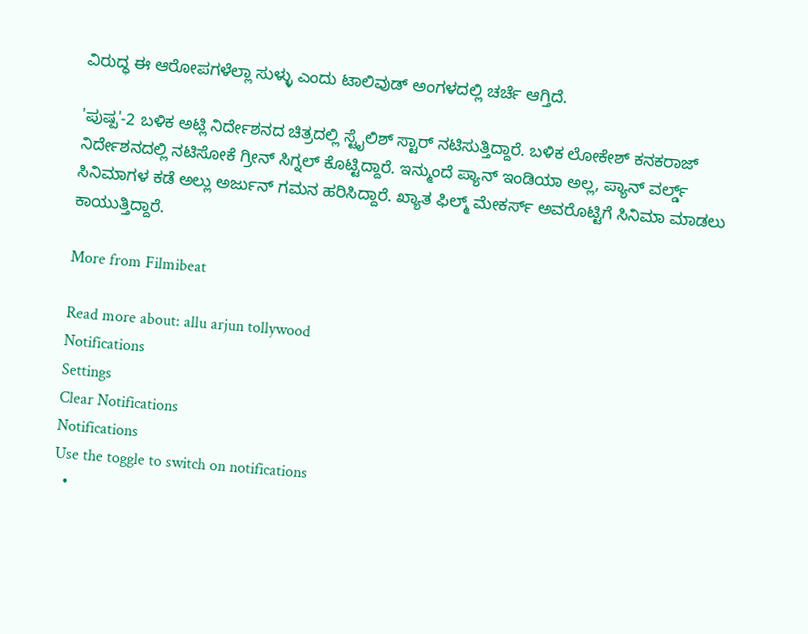ವಿರುದ್ಧ ಈ ಆರೋಪಗಳೆಲ್ಲಾ ಸುಳ್ಳು ಎಂದು ಟಾಲಿವುಡ್ ಅಂಗಳದಲ್ಲಿ ಚರ್ಚೆ ಆಗ್ತಿದೆ.

'ಪುಷ್ಪ'-2 ಬಳಿಕ ಅಟ್ಲಿ ನಿರ್ದೇಶನದ ಚಿತ್ರದಲ್ಲಿ ಸ್ಟೈಲಿಶ್ ಸ್ಟಾರ್ ನಟಿಸುತ್ತಿದ್ದಾರೆ. ಬಳಿಕ ಲೋಕೇಶ್ ಕನಕರಾಜ್ ನಿರ್ದೇಶನದಲ್ಲಿ ನಟಿಸೋಕೆ ಗ್ರೀನ್ ಸಿಗ್ನಲ್ ಕೊಟ್ಟಿದ್ದಾರೆ. ಇನ್ಮುಂದೆ ಪ್ಯಾನ್ ಇಂಡಿಯಾ ಅಲ್ಲ, ಪ್ಯಾನ್ ವರ್ಲ್ಡ್ ಸಿನಿಮಾಗಳ ಕಡೆ ಅಲ್ಲು ಅರ್ಜುನ್ ಗಮನ ಹರಿಸಿದ್ದಾರೆ. ಖ್ಯಾತ ಫಿಲ್ಮ್ ಮೇಕರ್ಸ್ ಅವರೊಟ್ಟಿಗೆ ಸಿನಿಮಾ ಮಾಡಲು ಕಾಯುತ್ತಿದ್ದಾರೆ.

More from Filmibeat

Read more about: allu arjun tollywood
Notifications
Settings
Clear Notifications
Notifications
Use the toggle to switch on notifications
  •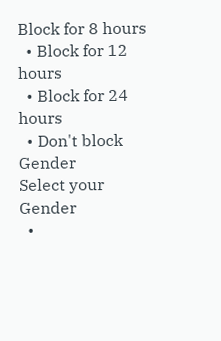Block for 8 hours
  • Block for 12 hours
  • Block for 24 hours
  • Don't block
Gender
Select your Gender
  •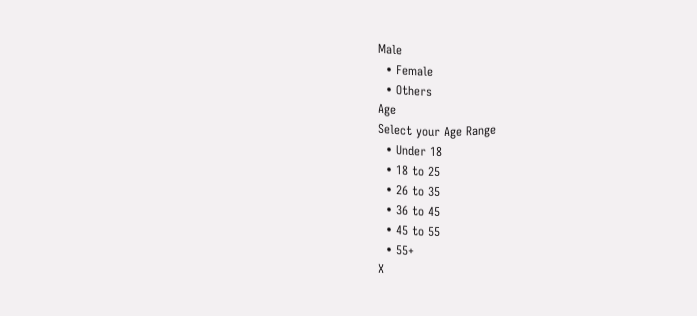Male
  • Female
  • Others
Age
Select your Age Range
  • Under 18
  • 18 to 25
  • 26 to 35
  • 36 to 45
  • 45 to 55
  • 55+
X